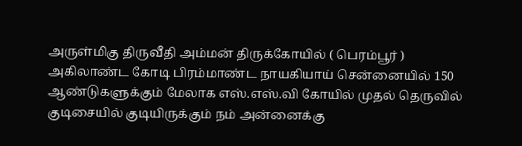அருள்மிகு திருவீதி அம்மன் திருக்கோயில் ( பெரம்பூர் )
அகிலாண்ட கோடி பிரம்மாண்ட நாயகியாய் சென்னையில் 150 ஆண்டுகளுக்கும் மேலாக எஸ்.எஸ்.வி கோயில் முதல் தெருவில் குடிசையில் குடியிருக்கும் நம் அன்னைக்கு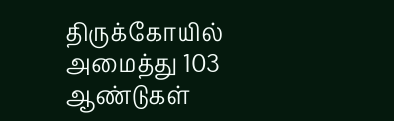திருக்கோயில் அமைத்து 103 ஆண்டுகள்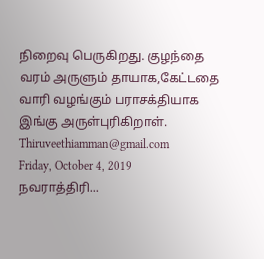நிறைவு பெருகிறது. குழந்தை வரம் அருளும் தாயாக,கேட்டதை வாரி வழங்கும் பராசக்தியாக இங்கு அருள்புரிகிறாள்.
Thiruveethiamman@gmail.com
Friday, October 4, 2019
நவராத்திரி...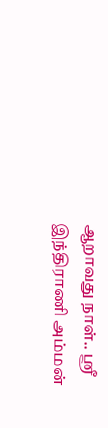ஆறாவது நாள்.. ஸ்ரீ இந்திராணி அம்மன்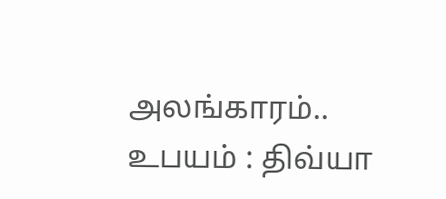அலங்காரம்.. உபயம் : திவ்யா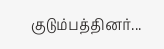குடும்பத்தினர்...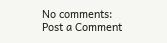No comments:
Post a Comment